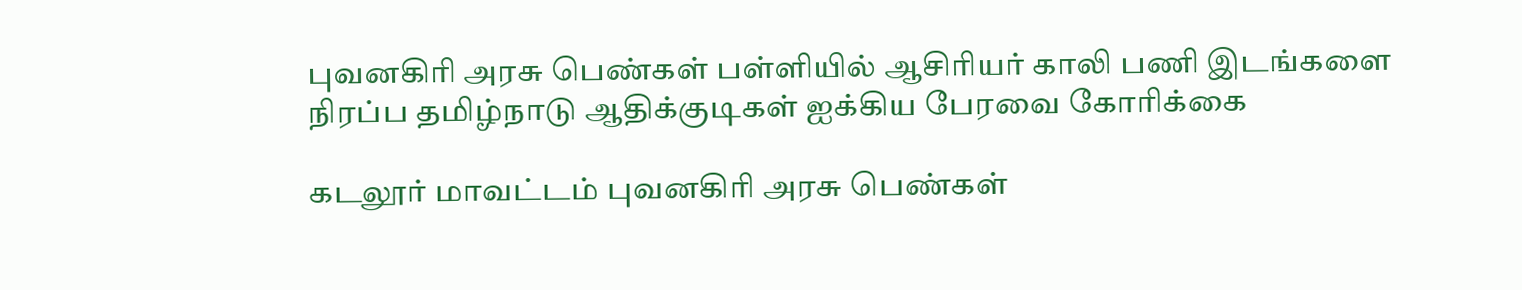புவனகிரி அரசு பெண்கள் பள்ளியில் ஆசிரியர் காலி பணி இடங்களை நிரப்ப தமிழ்நாடு ஆதிக்குடிகள் ஐக்கிய பேரவை கோரிக்கை

கடலூர் மாவட்டம் புவனகிரி அரசு பெண்கள்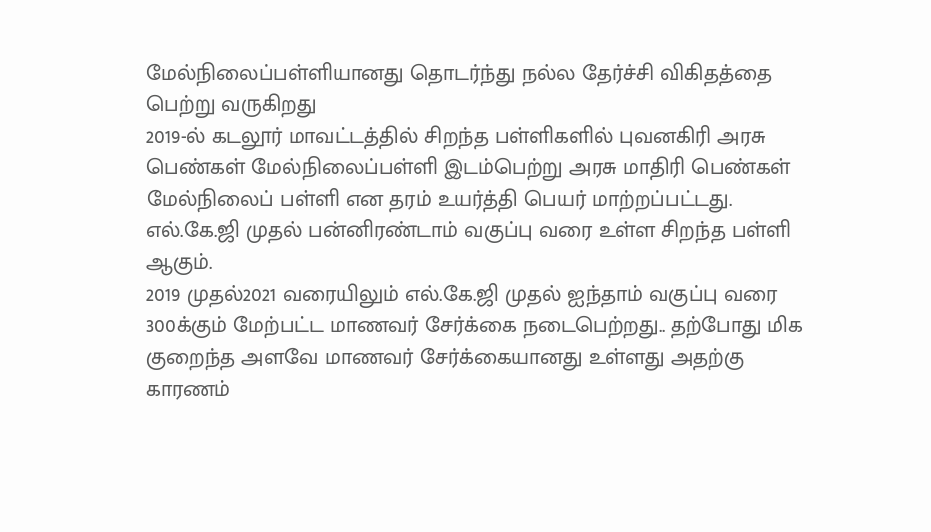மேல்நிலைப்பள்ளியானது தொடர்ந்து நல்ல தேர்ச்சி விகிதத்தை பெற்று வருகிறது
2019-ல் கடலூர் மாவட்டத்தில் சிறந்த பள்ளிகளில் புவனகிரி அரசு பெண்கள் மேல்நிலைப்பள்ளி இடம்பெற்று அரசு மாதிரி பெண்கள் மேல்நிலைப் பள்ளி என தரம் உயர்த்தி பெயர் மாற்றப்பட்டது. எல்.கே.ஜி முதல் பன்னிரண்டாம் வகுப்பு வரை உள்ள சிறந்த பள்ளி ஆகும்.
2019 முதல்2021 வரையிலும் எல்.கே.ஜி முதல் ஐந்தாம் வகுப்பு வரை 300க்கும் மேற்பட்ட மாணவர் சேர்க்கை நடைபெற்றது.. தற்போது மிக குறைந்த அளவே மாணவர் சேர்க்கையானது உள்ளது அதற்கு காரணம்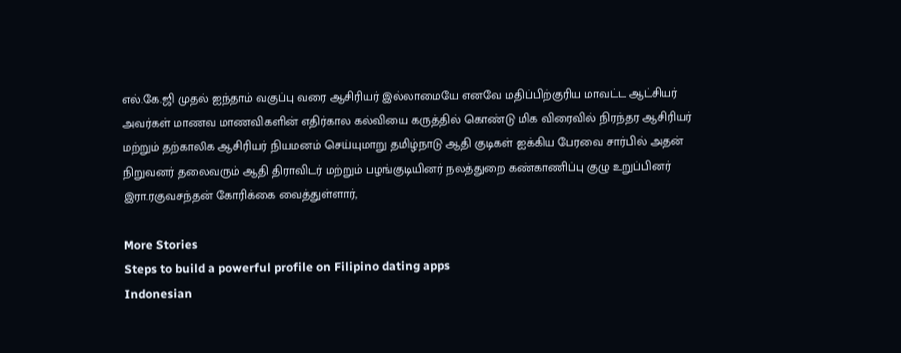எல்.கே.ஜி முதல் ஐந்தாம் வகுப்பு வரை ஆசிரியர் இல்லாமையே எனவே மதிப்பிற்குரிய மாவட்ட ஆட்சியர் அவர்கள் மாணவ மாணவிகளின் எதிர்கால கல்வியை கருத்தில் கொண்டு மிக விரைவில் நிரந்தர ஆசிரியர் மற்றும் தற்காலிக ஆசிரியர் நியமனம் செய்யுமாறு தமிழ்நாடு ஆதி குடிகள் ஐக்கிய பேரவை சார்பில் அதன் நிறுவனர் தலைவரும் ஆதி திராவிடர் மற்றும் பழங்குடியினர் நலத்துறை கண்காணிப்பு குழு உறுப்பினர் இரா.ரகுவசந்தன் கோரிக்கை வைத்துள்ளார்,

More Stories
Steps to build a powerful profile on Filipino dating apps
Indonesian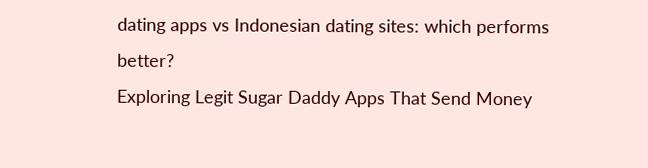dating apps vs Indonesian dating sites: which performs better?
Exploring Legit Sugar Daddy Apps That Send Money